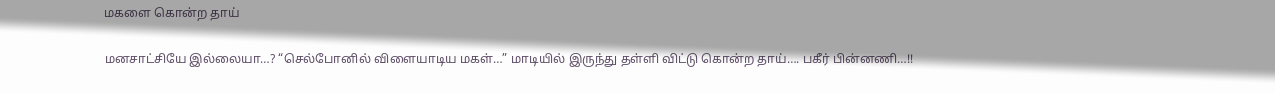மகளை கொன்ற தாய்

மனசாட்சியே இல்லையா…? “செல்போனில் விளையாடிய மகள்…” மாடியில் இருந்து தள்ளி விட்டு கொன்ற தாய்…. பகீர் பின்னணி…!!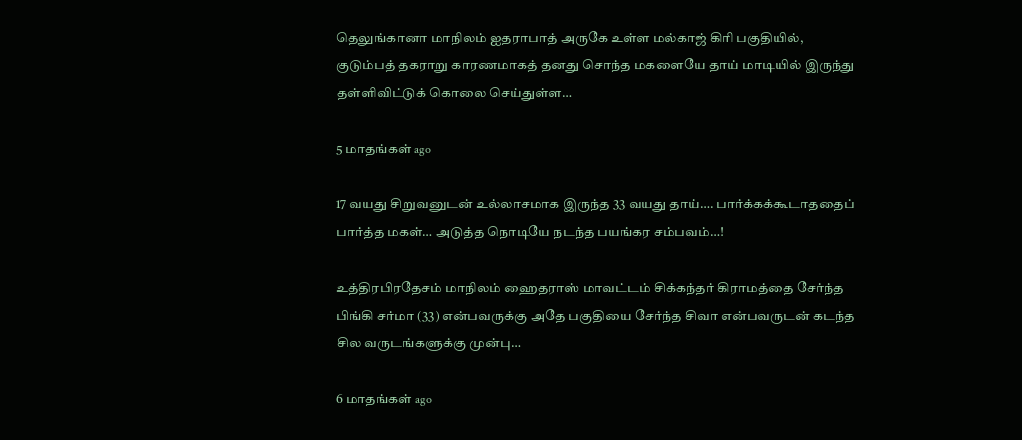தெலுங்கானா மாநிலம் ஐதராபாத் அருகே உள்ள மல்காஜ் கிரி பகுதியில், குடும்பத் தகராறு காரணமாகத் தனது சொந்த மகளையே தாய் மாடியில் இருந்து தள்ளிவிட்டுக் கொலை செய்துள்ள…

5 மாதங்கள் ago

17 வயது சிறுவனுடன் உல்லாசமாக இருந்த 33 வயது தாய்…. பார்க்கக்கூடாததைப் பார்த்த மகள்… அடுத்த நொடியே நடந்த பயங்கர சம்பவம்…!

உத்திரபிரதேசம் மாநிலம் ஹைதராஸ் மாவட்டம் சிக்கந்தர் கிராமத்தை சேர்ந்த பிங்கி சர்மா (33) என்பவருக்கு அதே பகுதியை சேர்ந்த சிவா என்பவருடன் கடந்த சில வருடங்களுக்கு முன்பு…

6 மாதங்கள் ago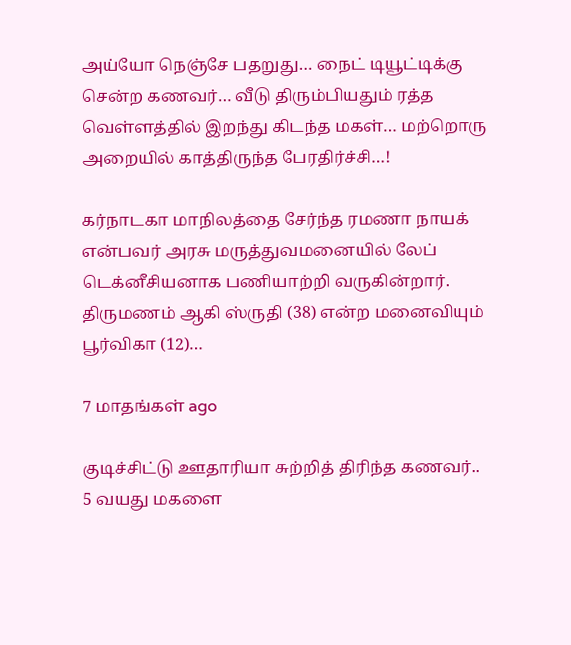அய்யோ நெஞ்சே பதறுது… நைட் டியூட்டிக்கு சென்ற கணவர்… வீடு திரும்பியதும் ரத்த வெள்ளத்தில் இறந்து கிடந்த மகள்… மற்றொரு அறையில் காத்திருந்த பேரதிர்ச்சி…!

கர்நாடகா மாநிலத்தை சேர்ந்த ரமணா நாயக் என்பவர் அரசு மருத்துவமனையில் லேப் டெக்னீசியனாக பணியாற்றி வருகின்றார். திருமணம் ஆகி ஸ்ருதி (38) என்ற மனைவியும் பூர்விகா (12)…

7 மாதங்கள் ago

குடிச்சிட்டு ஊதாரியா சுற்றித் திரிந்த கணவர்.. 5 வயது மகளை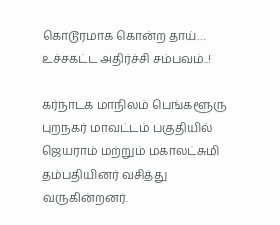கொடூரமாக கொன்ற தாய்… உச்சகட்ட அதிர்ச்சி சம்பவம்..!

கர்நாடக மாநிலம் பெங்களூரு புறநகர் மாவட்டம் பகுதியில் ஜெயராம் மற்றும் மகாலட்சுமி தம்பதியினர் வசித்து வருகின்றனர்.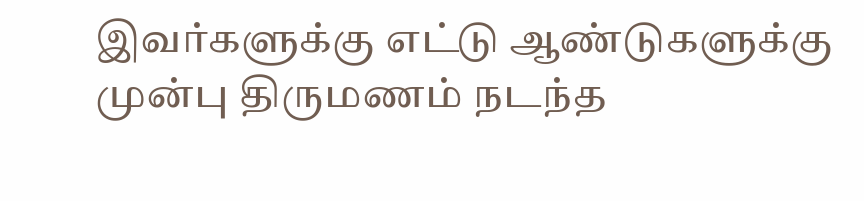இவர்களுக்கு எட்டு ஆண்டுகளுக்கு முன்பு திருமணம் நடந்த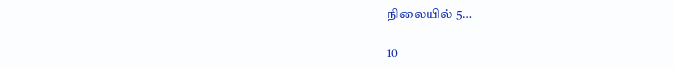நிலையில் 5…

10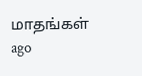மாதங்கள் ago